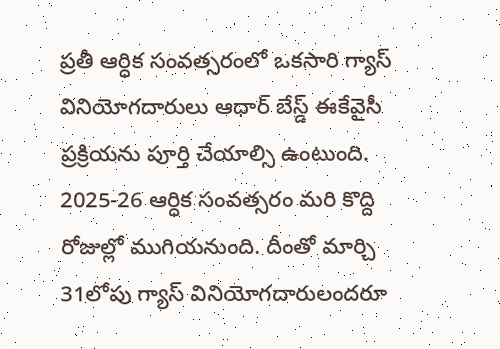ప్రతీ ఆర్ధిక సంవత్సరంలో ఒకసారి గ్యాస్ వినియోగదారులు ఆధార్ బేస్డ్ ఈకేవైసీ ప్రక్రియను పూర్తి చేయాల్సి ఉంటుంది. 2025-26 ఆర్ధిక సంవత్సరం మరి కొద్ది రోజుల్లో ముగియనుంది. దీంతో మార్చి 31లోపు గ్యాస్ వినియోగదారులందరూ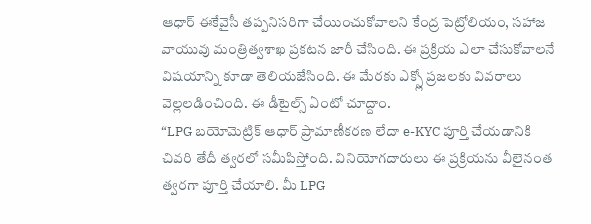ఆధార్ ఈకేవైసీ తప్పనిసరిగా చేయించుకోవాలని కేంద్ర పెట్రోలియం, సహాజ వాయువు మంత్రిత్వశాఖ ప్రకటన జారీ చేసింది. ఈ ప్రక్రియ ఎలా చేసుకోవాలనే విషయాన్ని కూడా తెలియజేసింది. ఈ మేరకు ఎక్స్లో ప్రజలకు వివరాలు వెల్లలడించింది. ఈ డీటైల్స్ ఏంటో చూద్దాం.
“LPG బయోమెట్రిక్ ఆధార్ ప్రామాణీకరణ లేదా e-KYC పూర్తి చేయడానికి చివరి తేదీ త్వరలో సమీపిస్తోంది. వినియోగదారులు ఈ ప్రక్రియను వీలైనంత త్వరగా పూర్తి చేయాలి. మీ LPG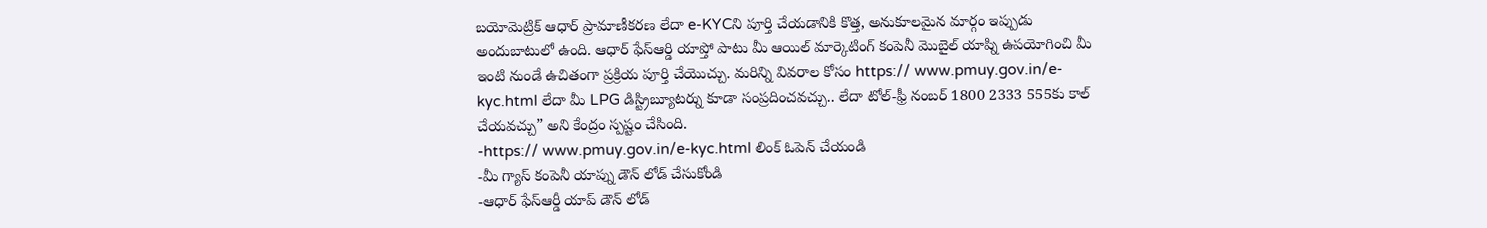బయోమెట్రిక్ ఆధార్ ప్రామాణీకరణ లేదా e-KYCని పూర్తి చేయడానికి కొత్త, అనుకూలమైన మార్గం ఇప్పుడు అందుబాటులో ఉంది. ఆధార్ ఫేస్ఆర్డి యాప్తో పాటు మీ ఆయిల్ మార్కెటింగ్ కంపెనీ మొబైల్ యాప్ని ఉపయోగించి మీ ఇంటి నుండే ఉచితంగా ప్రక్రియ పూర్తి చేయొచ్చు. మరిన్ని వివరాల కోసం https:// www.pmuy.gov.in/e-kyc.html లేదా మీ LPG డిస్ట్రిబ్యూటర్ను కూడా సంప్రదించవచ్చు.. లేదా టోల్-ఫ్రీ నంబర్ 1800 2333 555కు కాల్ చేయవచ్చు” అని కేంద్రం స్పష్టం చేసింది.
-https:// www.pmuy.gov.in/e-kyc.html లింక్ ఓపెన్ చేయండి
-మీ గ్యాస్ కంపెనీ యాప్ను డౌన్ లోడ్ చేసుకోండి
-ఆధార్ ఫేస్ఆర్డీ యాప్ డౌన్ లోడ్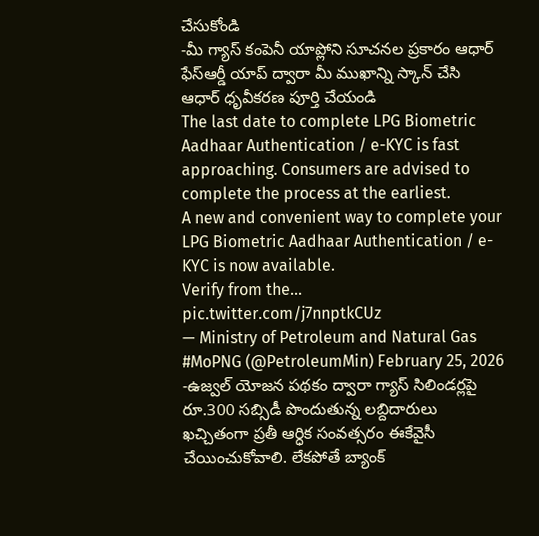చేసుకోండి
-మీ గ్యాస్ కంపెనీ యాప్లోని సూచనల ప్రకారం ఆధార్ ఫేస్ఆర్డీ యాప్ ద్వారా మీ ముఖాన్ని స్కాన్ చేసి ఆధార్ ధృవీకరణ పూర్తి చేయండి
The last date to complete LPG Biometric Aadhaar Authentication / e-KYC is fast approaching. Consumers are advised to complete the process at the earliest.
A new and convenient way to complete your LPG Biometric Aadhaar Authentication / e-KYC is now available.
Verify from the… pic.twitter.com/j7nnptkCUz
— Ministry of Petroleum and Natural Gas #MoPNG (@PetroleumMin) February 25, 2026
-ఉజ్వల్ యోజన పథకం ద్వారా గ్యాస్ సిలిండర్లపై రూ.300 సబ్సిడీ పొందుతున్న లబ్దిదారులు ఖచ్చితంగా ప్రతీ ఆర్ధిక సంవత్సరం ఈకేవైసీ చేయించుకోవాలి. లేకపోతే బ్యాంక్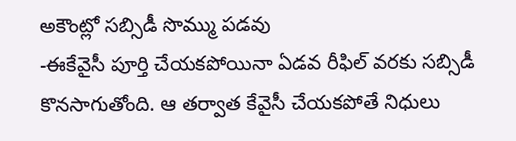అకౌంట్లో సబ్సిడీ సొమ్ము పడవు
-ఈకేవైసీ పూర్తి చేయకపోయినా ఏడవ రీఫిల్ వరకు సబ్సిడీ కొనసాగుతోంది. ఆ తర్వాత కేవైసీ చేయకపోతే నిధులు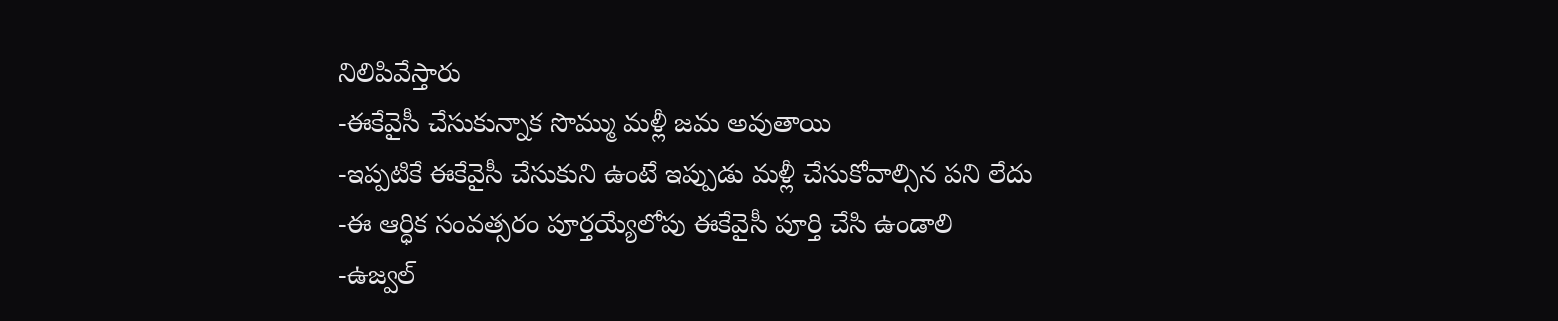నిలిపివేస్తారు
-ఈకేవైసీ చేసుకున్నాక సొమ్ము మళ్లీ జమ అవుతాయి
-ఇప్పటికే ఈకేవైసీ చేసుకుని ఉంటే ఇప్పుడు మళ్లీ చేసుకోవాల్సిన పని లేదు
-ఈ ఆర్ధిక సంవత్సరం పూర్తయ్యేలోపు ఈకేవైసీ పూర్తి చేసి ఉండాలి
-ఉజ్వల్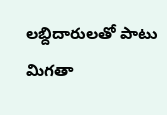లబ్దిదారులతో పాటు మిగతా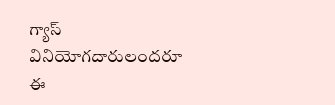గ్యాస్ వినియోగదారులందరూ ఈ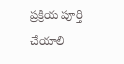ప్రక్రియ పూర్తి చేయాలి